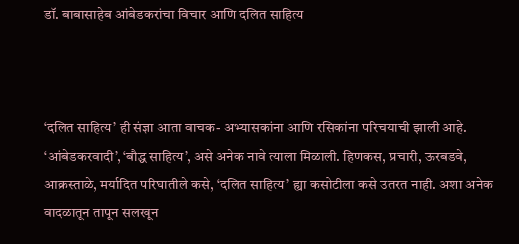डॉ. बाबासाहेब आंबेडकरांचा विचार आणि दलित साहित्य



‘दलित साहित्य’ ही संज्ञा आता वाचक- अभ्यासकांना आणि रसिकांना परिचयाची झाली आहे. ‘आंबेडकरवादी’, ‘बौद्ध साहित्य’, असे अनेक नावे त्याला मिळाली. हिणकस, प्रचारी, ऊरबडवे, आक्रस्ताळे, मर्यादित परिघातीले कसे, ‘दलित साहित्य’ ह्या कसोटीला कसे उतरत नाही. अशा अनेक वादळातून तापून सलखून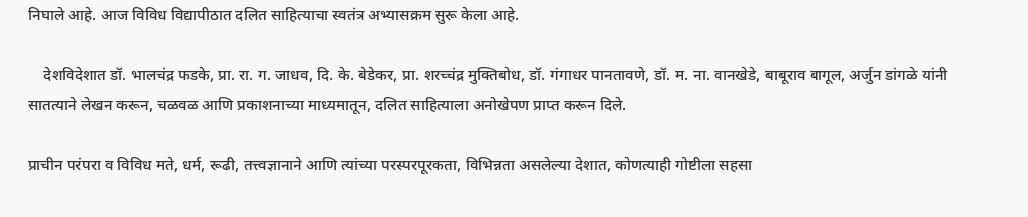निघाले आहे. आज विविध विद्यापीठात दलित साहित्याचा स्वतंत्र अभ्यासक्रम सुरू केला आहे.

    देशविदेशात डॉ. भालचंद्र फडके, प्रा. रा. ग. जाधव, दि. के. बेडेकर, प्रा. शरच्चंद्र मुक्तिबोध, डॉ. गंगाधर पानतावणे, डॉ. म. ना. वानखेडे, बाबूराव बागूल, अर्जुन डांगळे यांनी सातत्याने लेखन करून, चळवळ आणि प्रकाशनाच्या माध्यमातून, दलित साहित्याला अनोखेपण प्राप्त करून दिले.

प्राचीन परंपरा व विविध मते, धर्म, रूढी, तत्त्वज्ञानाने आणि त्यांच्या परस्परपूरकता, विभिन्नता असलेल्या देशात, कोणत्याही गोष्टीला सहसा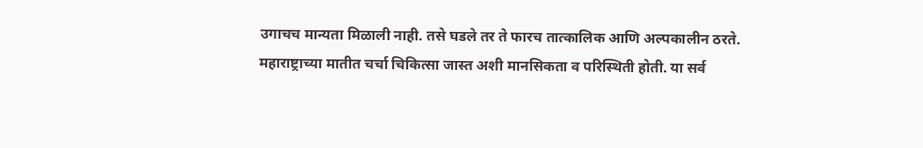उगाचच मान्यता मिळाली नाही. तसे घडले तर ते फारच तात्कालिक आणि अल्पकालीन ठरते. महाराष्ट्राच्या मातीत चर्चा चिकित्सा जास्त अशी मानसिकता व परिस्थिती होती. या सर्व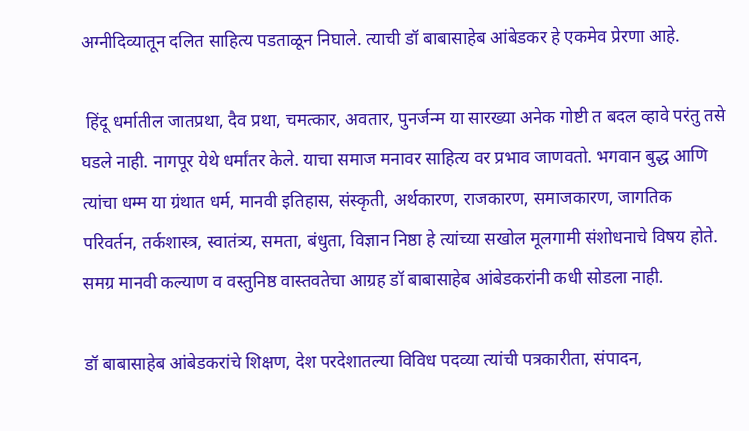अग्नीदिव्यातून दलित साहित्य पडताळून निघाले. त्याची डॉ बाबासाहेब आंबेडकर हे एकमेव प्रेरणा आहे.

 हिंदू धर्मातील जातप्रथा, दैव प्रथा, चमत्कार, अवतार, पुनर्जन्म या सारख्या अनेक गोष्टी त बदल व्हावे परंतु तसे घडले नाही. नागपूर येथे धर्मांतर केले. याचा समाज मनावर साहित्य वर प्रभाव जाणवतो. भगवान बुद्ध आणि त्यांचा धम्म या ग्रंथात धर्म, मानवी इतिहास, संस्कृती, अर्थकारण, राजकारण, समाजकारण, जागतिक परिवर्तन, तर्कशास्त्र, स्वातंत्र्य, समता, बंधुता, विज्ञान निष्ठा हे त्यांच्या सखोल मूलगामी संशोधनाचे विषय होते. समग्र मानवी कल्याण व वस्तुनिष्ठ वास्तवतेचा आग्रह डॉ बाबासाहेब आंबेडकरांनी कधी सोडला नाही.

डॉ बाबासाहेब आंबेडकरांचे शिक्षण, देश परदेशातल्या विविध पदव्या त्यांची पत्रकारीता, संपादन,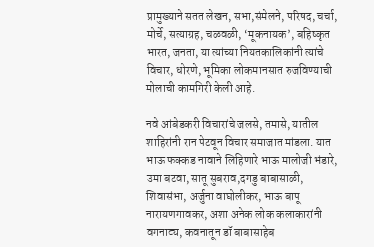प्रामुख्याने सतत लेखन, सभा,संमेलने, परिषद, चर्चा, मोर्चे, सत्याग्रह, चळवळी, ‘मूकनायक’, बहिष्कृत भारत, जनता, या त्यांच्या नियतकालिकांनी त्यांचे विचार, धोरणे, भूमिका लोकमानसात रुजविण्याची मोलाची कामगिरी केली आहे.

नवे आंबेडकरी विचारांचे जलसे, तमासे, यातील शाहिरांनी रान पेटवून विचार समाजात मांडला. यात भाऊ फक्कड नावाने लिहिणारे भाऊ मालोजी भंडारे, उमा बटवा, सातू सुबराव,दगडु बाबासाळी, शिवासंभा, अर्जुना वाघोलीकर, भाऊ बापू नारायणगावकर, अशा अनेक लोक कलाकारांनी वगनाट्य, कवनातून डॉ बाबासाहेब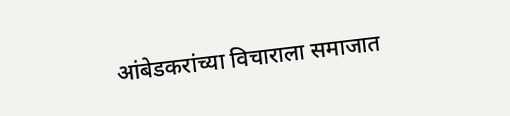आंबेडकरांच्या विचाराला समाजात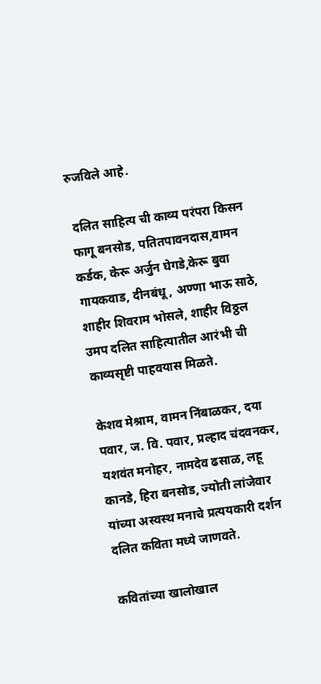रुजविले आहे.

 दलित साहित्य ची काव्य परंपरा किसन फागू बनसोड, पतितपावनदास,वामन कर्डक, केरू अर्जुन घेगडे,केरू बुवा गायकवाड, दीनबंधू, अण्णा भाऊ साठे, शाहीर शिवराम भोसले, शाहीर विठ्ठल उमप दलित साहित्यातील आरंभी ची काव्यसृष्टी पाहवयास मिळते.

केशव मेश्राम, वामन निंबाळकर, दया पवार, ज. वि. पवार, प्रल्हाद चंदवनकर, यशवंत मनोहर, नामदेव ढसाळ, लहू कानडे, हिरा बनसोड, ज्योती लांजेवार यांच्या अस्वस्थ मनाचे प्रत्ययकारी दर्शन दलित कविता मध्ये जाणवते.

कवितांच्या खालोखाल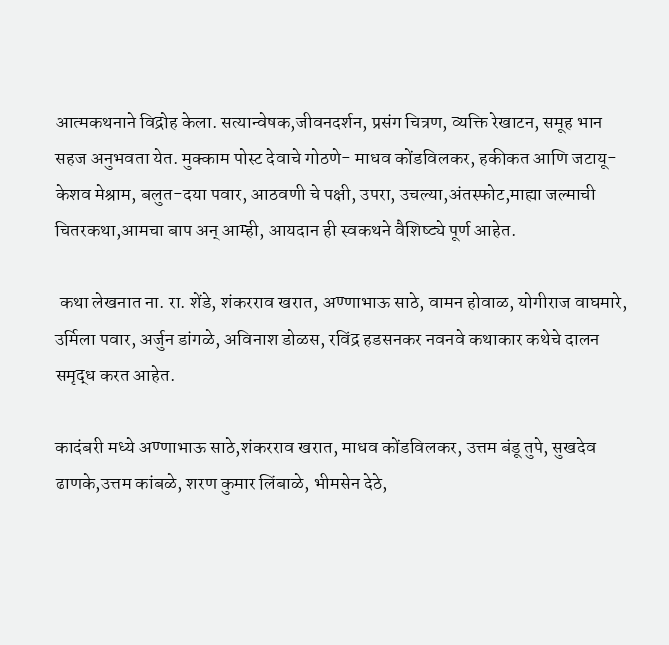आत्मकथनाने विद्रोह केला. सत्यान्वेषक,जीवनदर्शन, प्रसंग चित्रण, व्यक्ति रेखाटन, समूह भान सहज अनुभवता येत. मुक्काम पोस्ट देवाचे गोठणे- माधव कोंडविलकर, हकीकत आणि जटायू- केशव मेश्राम, बलुत-दया पवार, आठवणी चे पक्षी, उपरा, उचल्या,अंतस्फोट,माह्या जल्माची चितरकथा,आमचा बाप अन् आम्ही, आयदान ही स्वकथने वैशिष्ट्ये पूर्ण आहेत.

 कथा लेखनात ना. रा. शेंडे, शंकरराव खरात, अण्णाभाऊ साठे, वामन होवाळ, योगीराज वाघमारे, उर्मिला पवार, अर्जुन डांगळे, अविनाश डोळस, रविंद्र हडसनकर नवनवे कथाकार कथेचे दालन समृद्ध करत आहेत.

कादंबरी मध्ये अण्णाभाऊ साठे,शंकरराव खरात, माधव कोंडविलकर, उत्तम बंडू तुपे, सुखदेव ढाणके,उत्तम कांबळे, शरण कुमार लिंबाळे, भीमसेन देठे,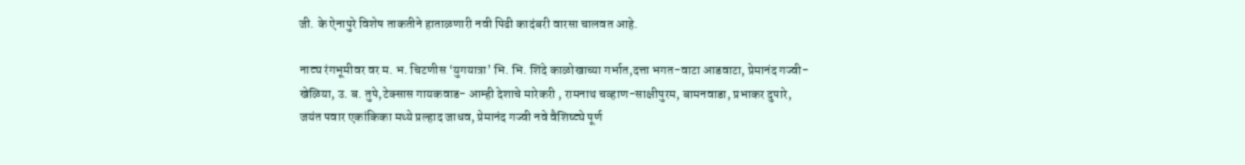जी. के ऐनापुरे विशेष ताकतीने हाताळणारी नवी पिढी कादंबरी वारसा चालवत आहे.

नाट्य रंगभूमीवर वर म. भ. चिटणीस ‘युगयात्रा’ भि. भि. शिंदे काळोखाच्या गर्भात,दत्ता भगत-वाटा आडवाटा, प्रेमानंद गज्वी- खेळिया, उ. ब. तुपे,टेक्सास गायकवाड- आम्ही देशाचे मारेकरी , रामनाथ चव्हाण-साक्षीपुरम, बामनवाडा, प्रभाकर दुपारे, जयंत पवार एकांकिका मथ्ये प्रल्हाद जाधव, प्रेमानंद गज्वी नवे वैशिष्ट्ये पूर्ण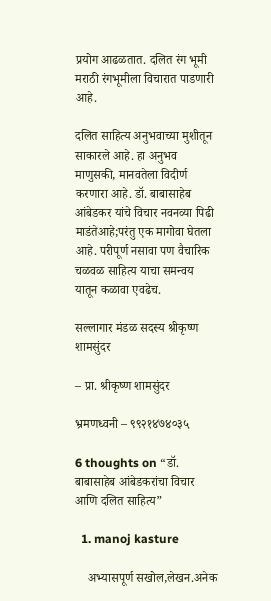प्रयोग आढळतात. दलित रंग भूमी मराठी रंगभूमीला विचारात पाडणारी आहे.

दलित साहित्य अनुभवाच्या मुशीतून साकारले आहे. हा अनुभव माणुसकी, मानवतेला विदीर्ण करणारा आहे. डॉ. बाबासाहेब आंबेडकर यांचे विचार नवनव्या पिढी माडंतेआहे;परंतु एक मागोवा घेतला आहे. परीपूर्ण नसावा पण वैचारिक चळवळ साहित्य याचा समन्वय यातून कळावा एवढेच.

सल्लागार मंडळ सदस्य श्रीकृष्ण शामसुंदर

– प्रा. श्रीकृष्ण शामसुंदर

भ्रमणध्वनी – ९९२१४७४०३५

6 thoughts on “डॉ. बाबासाहेब आंबेडकरांचा विचार आणि दलित साहित्य”

  1. manoj kasture

    अभ्यासपूर्ण सखोल,लेखन.अनेक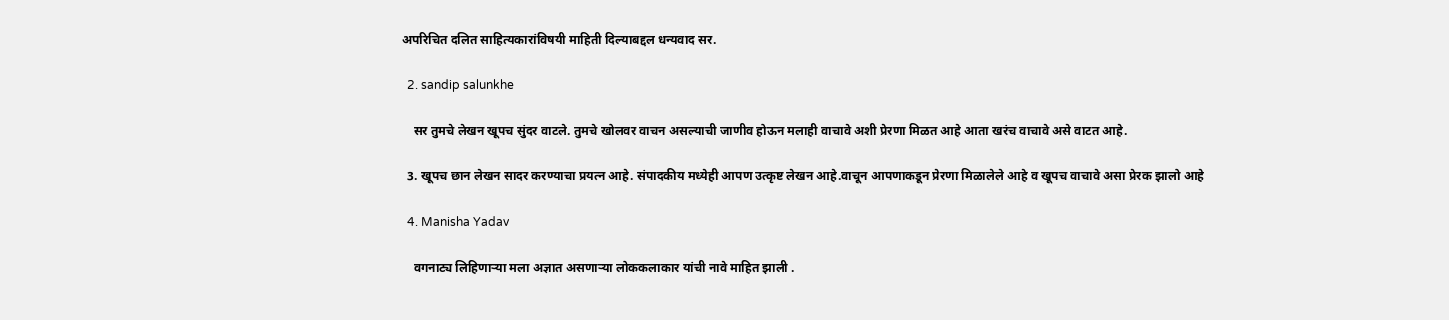अपरिचित दलित साहित्यकारांविषयी माहिती दिल्याबद्दल धन्यवाद सर.

  2. sandip salunkhe

    सर तुमचे लेखन खूपच सुंदर वाटले. तुमचे खोलवर वाचन असल्याची जाणीव होऊन मलाही वाचावे अशी प्रेरणा मिळत आहे आता खरंच वाचावे असे वाटत आहे.

  3. खूपच छान लेखन सादर करण्याचा प्रयत्न आहे. संपादकीय मध्येही आपण उत्कृष्ट लेखन आहे.वाचून आपणाकडून प्रेरणा मिळालेले आहे व खूपच वाचावे असा प्रेरक झालो आहे

  4. Manisha Yadav

    वगनाट्य लिहिणाऱ्या मला अज्ञात असणाऱ्या लोककलाकार यांची नावे माहित झाली .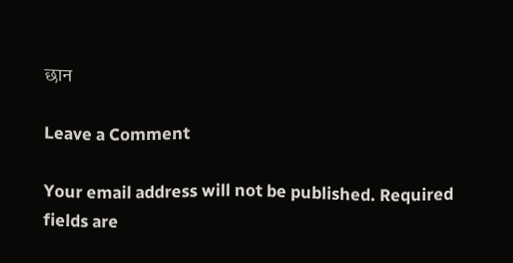छान

Leave a Comment

Your email address will not be published. Required fields are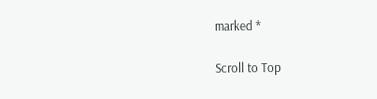marked *

Scroll to Top